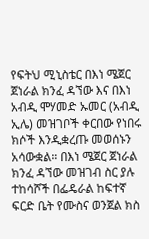የፍትህ ሚኒስቴር በእነ ሜጀር ጀነራል ክንፈ ዳኘው እና በእነ አብዲ ሞሃመድ ኡመር (አብዲ ኢሌ) መዝገቦች ቀርበው የነበሩ ክሶች እንዲቋረጡ መወሰኑን አሳውቋል። በእነ ሜጀር ጀነራል ክንፈ ዳኘው መዝገብ ስር ያሉ ተከሳሾች በፌዴራል ከፍተኛ ፍርድ ቤት የሙስና ወንጀል ክስ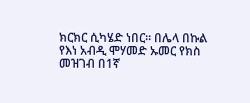ክርክር ሲካሄድ ነበር። በሌላ በኩል የእነ አብዲ ሞሃመድ ኡመር የክስ መዝገብ በ1ኛ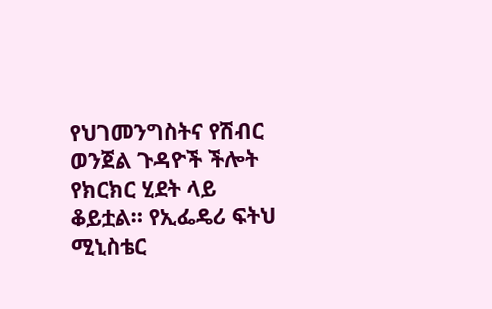የህገመንግስትና የሽብር ወንጀል ጉዳዮች ችሎት የክርክር ሂደት ላይ ቆይቷል። የኢፌዴሪ ፍትህ ሚኒስቴር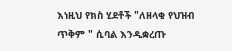እነዚህ የክስ ሂደቶች "ለዘላቂ የህዝብ ጥቅም " ሲባል እንዲቋረጡ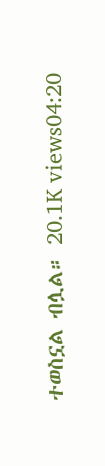ተወስኗል ብሏል። 20.1K views04:20